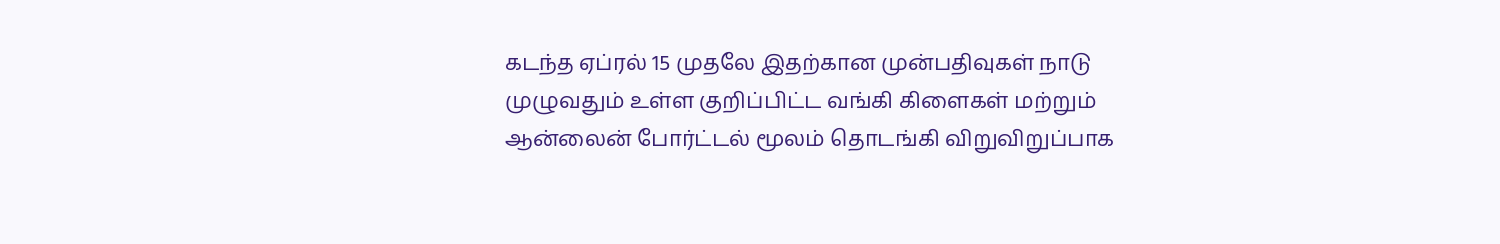கடந்த ஏப்ரல் 15 முதலே இதற்கான முன்பதிவுகள் நாடு முழுவதும் உள்ள குறிப்பிட்ட வங்கி கிளைகள் மற்றும் ஆன்லைன் போர்ட்டல் மூலம் தொடங்கி விறுவிறுப்பாக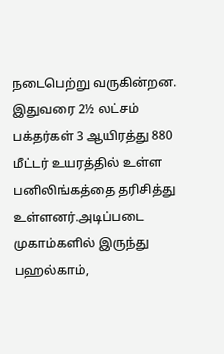நடைபெற்று வருகின்றன.
இதுவரை 2½ லட்சம் பக்தர்கள் 3 ஆயிரத்து 880 மீட்டர் உயரத்தில் உள்ள பனிலிங்கத்தை தரிசித்து உள்ளனர்.அடிப்படை முகாம்களில் இருந்து பஹல்காம்,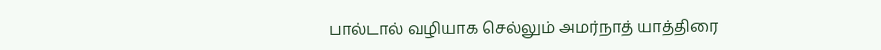பால்டால் வழியாக செல்லும் அமர்நாத் யாத்திரை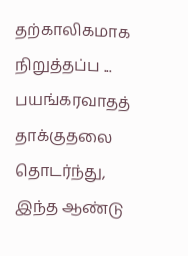தற்காலிகமாக நிறுத்தப்ப ...
பயங்கரவாதத் தாக்குதலை தொடர்ந்து, இந்த ஆண்டு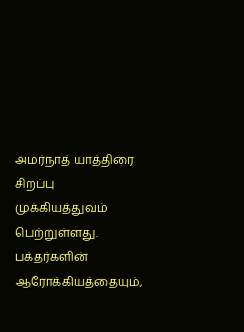அமர்நாத் யாத்திரை சிறப்பு முக்கியத்துவம் பெற்றுள்ளது. பக்தர்களின் ஆரோக்கியத்தையும்,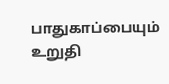பாதுகாப்பையும் உறுதி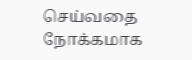செய்வதை நோக்கமாக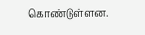கொண்டுள்ளன.